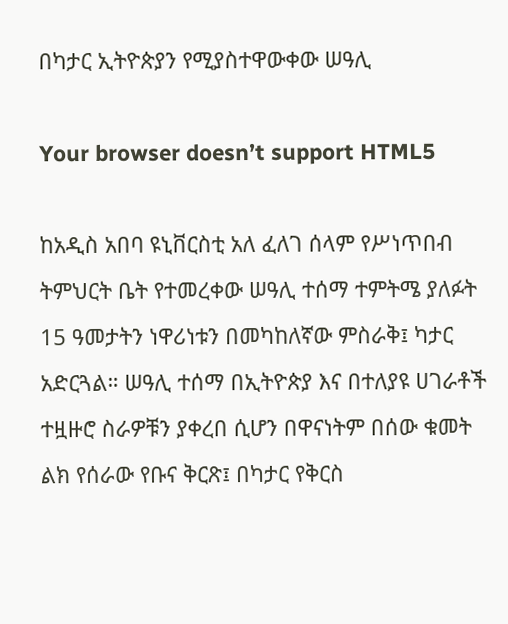በካታር ኢትዮጵያን የሚያስተዋውቀው ሠዓሊ

Your browser doesn’t support HTML5

ከአዲስ አበባ ዩኒቨርስቲ አለ ፈለገ ሰላም የሥነጥበብ ትምህርት ቤት የተመረቀው ሠዓሊ ተሰማ ተምትሜ ያለፉት 15 ዓመታትን ነዋሪነቱን በመካከለኛው ምስራቅ፤ ካታር አድርጓል። ሠዓሊ ተሰማ በኢትዮጵያ እና በተለያዩ ሀገራቶች ተዟዙሮ ስራዎቹን ያቀረበ ሲሆን በዋናነትም በሰው ቁመት ልክ የሰራው የቡና ቅርጽ፤ በካታር የቅርስ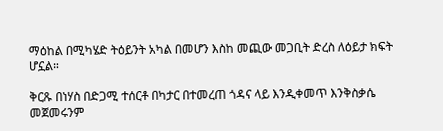ማዕከል በሚካሄድ ትዕይንት አካል በመሆን እስከ መጪው መጋቢት ድረስ ለዕይታ ክፍት ሆኗል።

ቅርጹ በነሃስ በድጋሚ ተሰርቶ በካታር በተመረጠ ጎዳና ላይ እንዲቀመጥ እንቅስቃሴ መጀመሩንም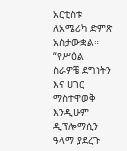አርቲስቱ ለአሜሪካ ድምጽ አስታውቋል። “የሥዕል ስራዎቼ ደግነትን እና ሀገር ማስተዋወቅ እንዲሁም ዲፕሎማሲን ዓላማ ያደረጉ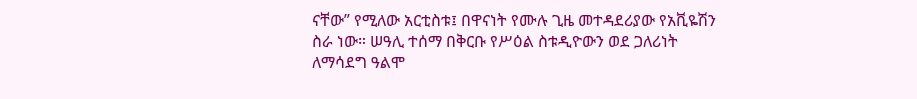ናቸው” የሚለው አርቲስቱ፤ በዋናነት የሙሉ ጊዜ መተዳደሪያው የአቪዬሽን ስራ ነው። ሠዓሊ ተሰማ በቅርቡ የሥዕል ስቱዲዮውን ወደ ጋለሪነት ለማሳደግ ዓልሞ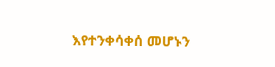እየተንቀሳቀሰ መሆኑን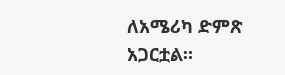ለአሜሪካ ድምጽ አጋርቷል።